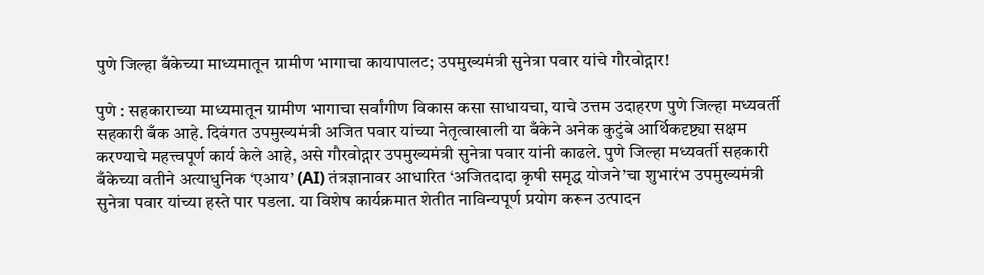पुणे जिल्हा बँकेच्या माध्यमातून ग्रामीण भागाचा कायापालट; उपमुख्यमंत्री सुनेत्रा पवार यांचे गौरवोद्गार!

पुणे : सहकाराच्या माध्यमातून ग्रामीण भागाचा सर्वांगीण विकास कसा साधायचा, याचे उत्तम उदाहरण पुणे जिल्हा मध्यवर्ती सहकारी बँक आहे. दिवंगत उपमुख्यमंत्री अजित पवार यांच्या नेतृत्वाखाली या बँकेने अनेक कुटुंबे आर्थिकदृष्ट्या सक्षम करण्याचे महत्त्वपूर्ण कार्य केले आहे, असे गौरवोद्गार उपमुख्यमंत्री सुनेत्रा पवार यांनी काढले. पुणे जिल्हा मध्यवर्ती सहकारी बँकेच्या वतीने अत्याधुनिक ‘एआय’ (AI) तंत्रज्ञानावर आधारित ‘अजितदादा कृषी समृद्ध योजने’चा शुभारंभ उपमुख्यमंत्री सुनेत्रा पवार यांच्या हस्ते पार पडला. या विशेष कार्यक्रमात शेतीत नाविन्यपूर्ण प्रयोग करून उत्पादन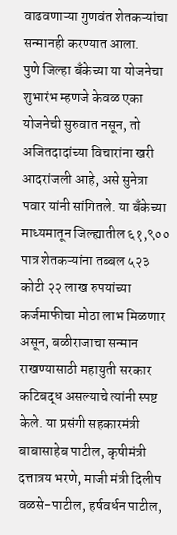वाढवणाऱ्या गुणवंत शेतकऱ्यांचा सन्मानही करण्यात आला.
पुणे जिल्हा बँकेच्या या योजनेचा शुभारंभ म्हणजे केवळ एका योजनेची सुरुवात नसून, तो अजितदादांच्या विचारांना खरी आदरांजली आहे, असे सुनेत्रा पवार यांनी सांगितले. या बँकेच्या माध्यमातून जिल्ह्यातील ६१,९०० पात्र शेतकऱ्यांना तब्बल ५२३ कोटी २२ लाख रुपयांच्या कर्जमाफीचा मोठा लाभ मिळणार असून, बळीराजाचा सन्मान राखण्यासाठी महायुती सरकार कटिबद्ध असल्याचे त्यांनी स्पष्ट केले. या प्रसंगी सहकारमंत्री बाबासाहेब पाटील, कृषीमंत्री दत्तात्रय भरणे, माजी मंत्री दिलीप वळसे-पाटील, हर्षवर्धन पाटील,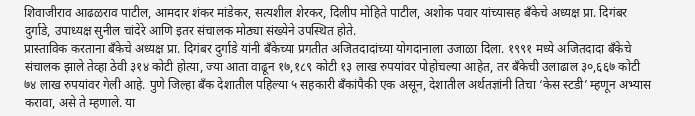शिवाजीराव आढळराव पाटील, आमदार शंकर मांडेकर, सत्यशील शेरकर, दिलीप मोहिते पाटील, अशोक पवार यांच्यासह बँकेचे अध्यक्ष प्रा. दिगंबर दुर्गाडे, उपाध्यक्ष सुनील चांदेरे आणि इतर संचालक मोठ्या संख्येने उपस्थित होते.
प्रास्ताविक करताना बँकेचे अध्यक्ष प्रा. दिगंबर दुर्गाडे यांनी बँकेच्या प्रगतीत अजितदादांच्या योगदानाला उजाळा दिला. १९९१ मध्ये अजितदादा बँकेचे संचालक झाले तेव्हा ठेवी ३१४ कोटी होत्या, ज्या आता वाढून १७,१८९ कोटी १३ लाख रुपयांवर पोहोचल्या आहेत, तर बँकेची उलाढाल ३०,६६७ कोटी ७४ लाख रुपयांवर गेली आहे. पुणे जिल्हा बँक देशातील पहिल्या ५ सहकारी बँकांपैकी एक असून, देशातील अर्थतज्ञांनी तिचा ‘केस स्टडी’ म्हणून अभ्यास करावा, असे ते म्हणाले. या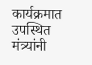कार्यक्रमात उपस्थित मंत्र्यांनी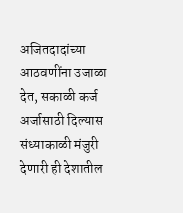अजितदादांच्या आठवणींना उजाळा देत, सकाळी कर्ज अर्जासाठी दिल्यास संध्याकाळी मंजुरी देणारी ही देशातील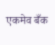एकमेव बँक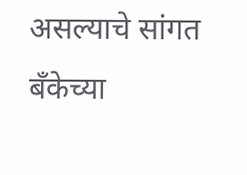असल्याचे सांगत बँकेच्या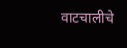वाटचालीचे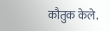कौतुक केले.